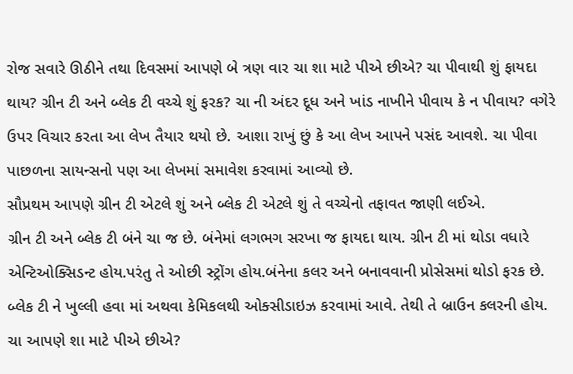રોજ સવારે ઊઠીને તથા દિવસમાં આપણે બે ત્રણ વાર ચા શા માટે પીએ છીએ? ચા પીવાથી શું ફાયદા થાય? ગ્રીન ટી અને બ્લેક ટી વચ્ચે શું ફરક? ચા ની અંદર દૂધ અને ખાંડ નાખીને પીવાય કે ન પીવાય? વગેરે ઉપર વિચાર કરતા આ લેખ તૈયાર થયો છે. આશા રાખું છું કે આ લેખ આપને પસંદ આવશે. ચા પીવા પાછળના સાયન્સનો પણ આ લેખમાં સમાવેશ કરવામાં આવ્યો છે.
સૌપ્રથમ આપણે ગ્રીન ટી એટલે શું અને બ્લેક ટી એટલે શું તે વચ્ચેનો તફાવત જાણી લઈએ.
ગ્રીન ટી અને બ્લેક ટી બંને ચા જ છે. બંનેમાં લગભગ સરખા જ ફાયદા થાય. ગ્રીન ટી માં થોડા વધારે એન્ટિઓક્સિડન્ટ હોય.પરંતુ તે ઓછી સ્ટ્રોંગ હોય.બંનેના કલર અને બનાવવાની પ્રોસેસમાં થોડો ફરક છે. બ્લેક ટી ને ખુલ્લી હવા માં અથવા કેમિકલથી ઓક્સીડાઇઝ કરવામાં આવે. તેથી તે બ્રાઉન કલરની હોય.
ચા આપણે શા માટે પીએ છીએ?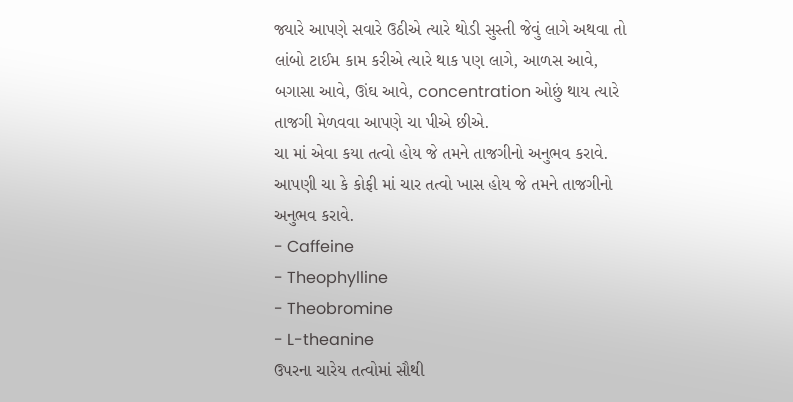જ્યારે આપણે સવારે ઉઠીએ ત્યારે થોડી સુસ્તી જેવું લાગે અથવા તો લાંબો ટાઈમ કામ કરીએ ત્યારે થાક પણ લાગે, આળસ આવે, બગાસા આવે, ઊંઘ આવે, concentration ઓછું થાય ત્યારે તાજગી મેળવવા આપણે ચા પીએ છીએ.
ચા માં એવા કયા તત્વો હોય જે તમને તાજગીનો અનુભવ કરાવે.
આપણી ચા કે કોફી માં ચાર તત્વો ખાસ હોય જે તમને તાજગીનો અનુભવ કરાવે.
- Caffeine
- Theophylline
- Theobromine
- L-theanine
ઉપરના ચારેય તત્વોમાં સૌથી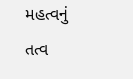મહત્વનું તત્વ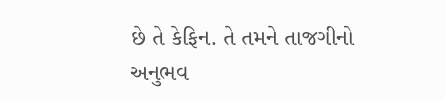છે તે કેફિન. તે તમને તાજગીનો અનુભવ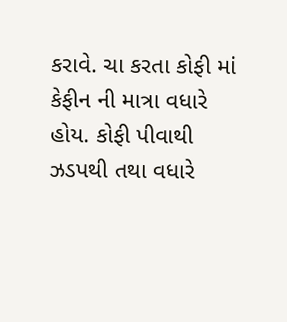કરાવે. ચા કરતા કોફી માં કેફીન ની માત્રા વધારે હોય. કોફી પીવાથી ઝડપથી તથા વધારે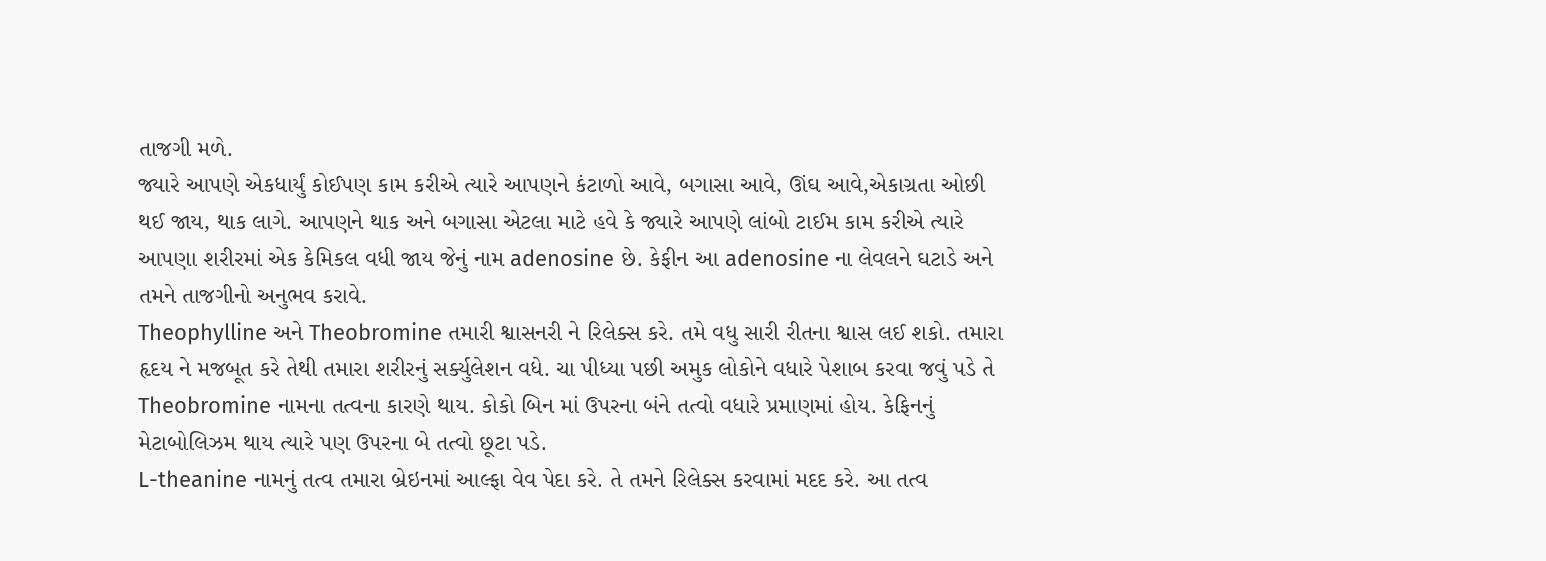તાજગી મળે.
જ્યારે આપણે એકધાર્યું કોઈપણ કામ કરીએ ત્યારે આપણને કંટાળો આવે, બગાસા આવે, ઊંઘ આવે,એકાગ્રતા ઓછી થઈ જાય, થાક લાગે. આપણને થાક અને બગાસા એટલા માટે હવે કે જ્યારે આપણે લાંબો ટાઈમ કામ કરીએ ત્યારે આપણા શરીરમાં એક કેમિકલ વધી જાય જેનું નામ adenosine છે. કેફીન આ adenosine ના લેવલને ઘટાડે અને તમને તાજગીનો અનુભવ કરાવે.
Theophylline અને Theobromine તમારી શ્વાસનરી ને રિલેક્સ કરે. તમે વધુ સારી રીતના શ્વાસ લઈ શકો. તમારા હૃદય ને મજબૂત કરે તેથી તમારા શરીરનું સર્ક્યુલેશન વધે. ચા પીધ્યા પછી અમુક લોકોને વધારે પેશાબ કરવા જવું પડે તે Theobromine નામના તત્વના કારણે થાય. કોકો બિન માં ઉપરના બંને તત્વો વધારે પ્રમાણમાં હોય. કેફિનનું મેટાબોલિઝમ થાય ત્યારે પણ ઉપરના બે તત્વો છૂટા પડે.
L-theanine નામનું તત્વ તમારા બ્રેઇનમાં આલ્ફા વેવ પેદા કરે. તે તમને રિલેક્સ કરવામાં મદદ કરે. આ તત્વ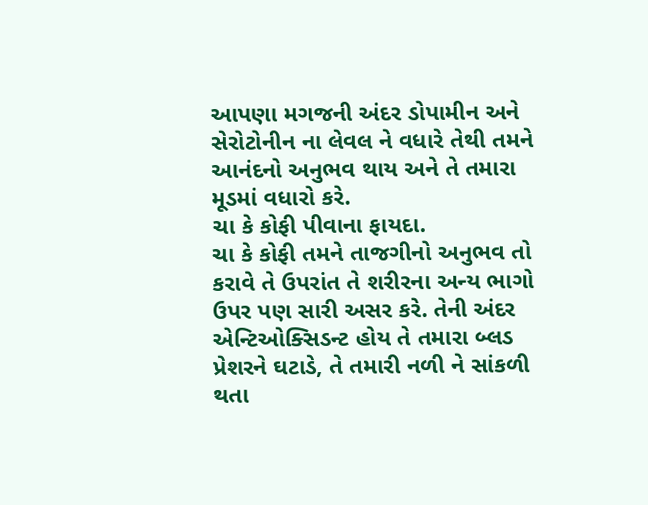આપણા મગજની અંદર ડોપામીન અને સેરોટોનીન ના લેવલ ને વધારે તેથી તમને આનંદનો અનુભવ થાય અને તે તમારા મૂડમાં વધારો કરે.
ચા કે કોફી પીવાના ફાયદા.
ચા કે કોફી તમને તાજગીનો અનુભવ તો કરાવે તે ઉપરાંત તે શરીરના અન્ય ભાગો ઉપર પણ સારી અસર કરે. તેની અંદર એન્ટિઓક્સિડન્ટ હોય તે તમારા બ્લડ પ્રેશરને ઘટાડે, તે તમારી નળી ને સાંકળી થતા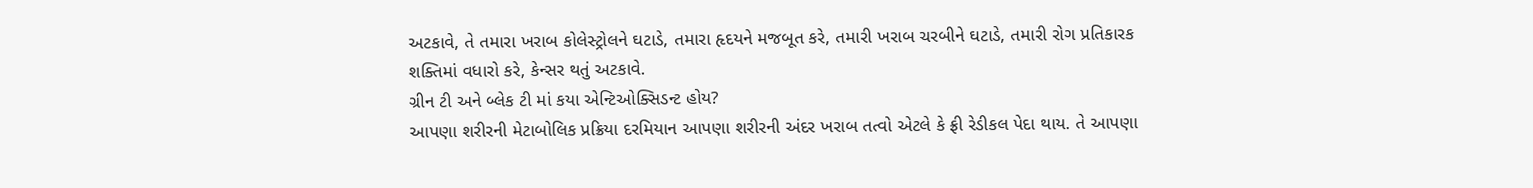અટકાવે, તે તમારા ખરાબ કોલેસ્ટ્રોલને ઘટાડે, તમારા હૃદયને મજબૂત કરે, તમારી ખરાબ ચરબીને ઘટાડે, તમારી રોગ પ્રતિકારક શક્તિમાં વધારો કરે, કેન્સર થતું અટકાવે.
ગ્રીન ટી અને બ્લેક ટી માં કયા એન્ટિઓક્સિડન્ટ હોય?
આપણા શરીરની મેટાબોલિક પ્રક્રિયા દરમિયાન આપણા શરીરની અંદર ખરાબ તત્વો એટલે કે ફ્રી રેડીકલ પેદા થાય. તે આપણા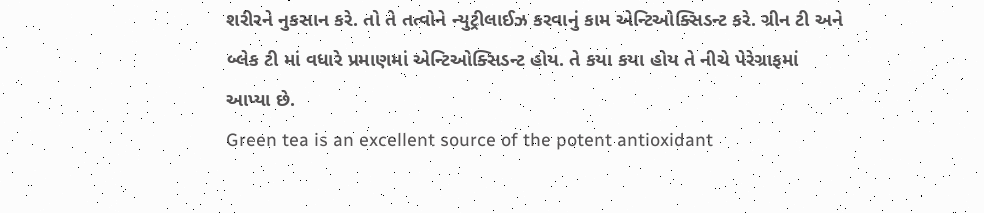શરીરને નુકસાન કરે. તો તે તત્વોને ન્યુટ્રીલાઈઝ કરવાનું કામ એન્ટિઓક્સિડન્ટ કરે. ગ્રીન ટી અને બ્લેક ટી માં વધારે પ્રમાણમાં એન્ટિઓક્સિડન્ટ હોય. તે કયા કયા હોય તે નીચે પેરેગ્રાફમાં આપ્યા છે.
Green tea is an excellent source of the potent antioxidant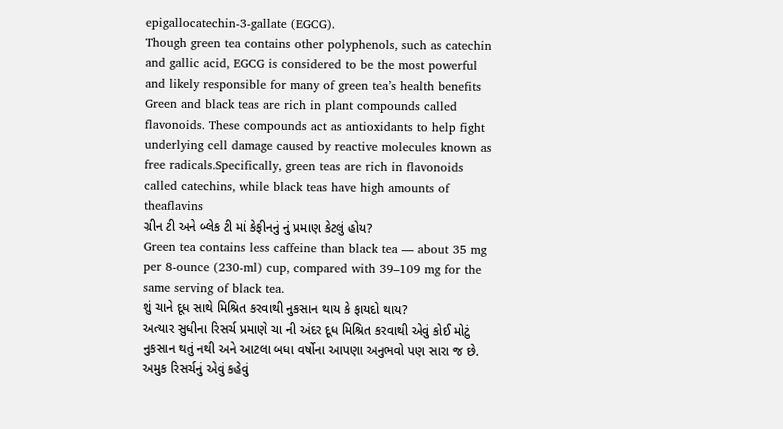epigallocatechin-3-gallate (EGCG).
Though green tea contains other polyphenols, such as catechin and gallic acid, EGCG is considered to be the most powerful and likely responsible for many of green tea’s health benefits
Green and black teas are rich in plant compounds called flavonoids. These compounds act as antioxidants to help fight underlying cell damage caused by reactive molecules known as free radicals.Specifically, green teas are rich in flavonoids called catechins, while black teas have high amounts of theaflavins
ગ્રીન ટી અને બ્લેક ટી માં કેફીનનું નું પ્રમાણ કેટલું હોય?
Green tea contains less caffeine than black tea — about 35 mg per 8-ounce (230-ml) cup, compared with 39–109 mg for the same serving of black tea.
શું ચાને દૂધ સાથે મિશ્રિત કરવાથી નુકસાન થાય કે ફાયદો થાય?
અત્યાર સુધીના રિસર્ચ પ્રમાણે ચા ની અંદર દૂધ મિશ્રિત કરવાથી એવું કોઈ મોટું નુકસાન થતું નથી અને આટલા બધા વર્ષોના આપણા અનુભવો પણ સારા જ છે. અમુક રિસર્ચનું એવું કહેવું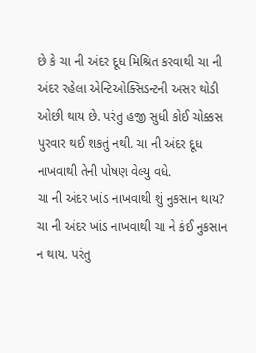છે કે ચા ની અંદર દૂધ મિશ્રિત કરવાથી ચા ની અંદર રહેલા એન્ટિઓક્સિડન્ટની અસર થોડી ઓછી થાય છે. પરંતુ હજી સુધી કોઈ ચોક્કસ પુરવાર થઈ શકતું નથી. ચા ની અંદર દૂધ નાખવાથી તેની પોષણ વેલ્યુ વધે.
ચા ની અંદર ખાંડ નાખવાથી શું નુકસાન થાય?
ચા ની અંદર ખાંડ નાખવાથી ચા ને કંઈ નુકસાન ન થાય. પરંતુ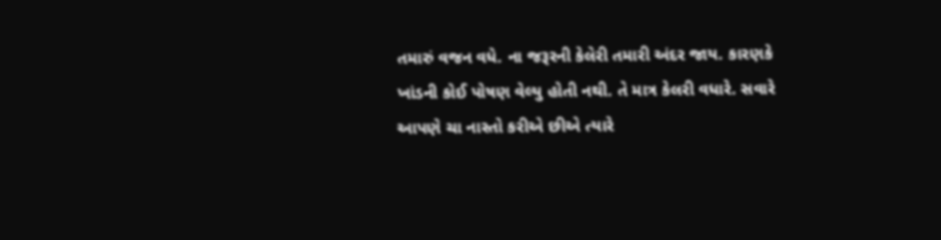તમારું વજન વધે. ના જરૂરની કેલેરી તમારી અંદર જાય. કારણકે ખાંડની કોઈ પોષણ વેલ્યુ હોતી નથી. તે માત્ર કેલરી વધારે. સવારે આપણે ચા નાસ્તો કરીએ છીએ ત્યારે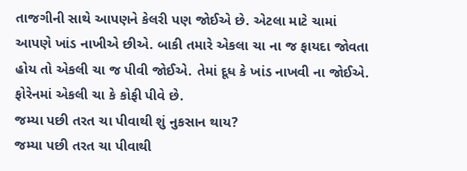તાજગીની સાથે આપણને કેલરી પણ જોઈએ છે. એટલા માટે ચામાં આપણે ખાંડ નાખીએ છીએ. બાકી તમારે એકલા ચા ના જ ફાયદા જોવતા હોય તો એકલી ચા જ પીવી જોઈએ. તેમાં દૂધ કે ખાંડ નાખવી ના જોઈએ. ફોરેનમાં એકલી ચા કે કોફી પીવે છે.
જમ્યા પછી તરત ચા પીવાથી શું નુકસાન થાય?
જમ્યા પછી તરત ચા પીવાથી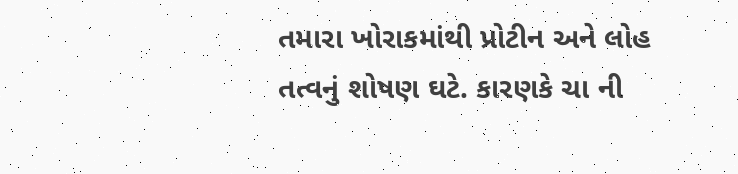તમારા ખોરાકમાંથી પ્રોટીન અને લોહ તત્વનું શોષણ ઘટે. કારણકે ચા ની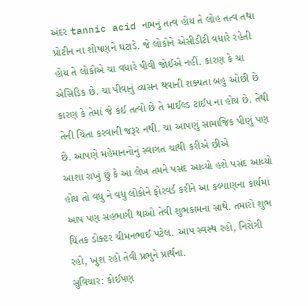અંદર tannic acid નામનું તત્વ હોય તે લોહ તત્વ તથા પ્રોટીન ના શોષણને ઘટાડે. જે લોકોને એસીડીટી વધારે રહેતી હોય તે લોકોએ ચા વધારે પીવી જોઈએ નહીં. કારણ કે ચા એસિડિક છે. ચા પીવાનું વ્યસન થવાની શક્યતા બહુ ઓછી છે કારણ કે તેમાં જે કંઈ તત્વો છે તે માઈલ્ડ ટાઈપ ના હોય છે. તેથી તેની ચિંતા કરવાની જરૂર નથી. ચા આપણું સામાજિક પીણું પણ છે. આપણે મહેમાનનોનું સ્વાગત ચાથી કરીએ છીએ
આશા રાખું છું કે આ લેખ તમને પસંદ આવ્યો હશે પસંદ આવ્યો હોય તો વધુ ને વધુ લોકોને ફોરવર્ડ કરીને આ કલ્યાણના કાર્યમાં આપ પણ સહભાગી થાઓ તેવી શુભકામના સાથે. તમારો શુભ ચિંતક ડોક્ટર ચીમનભાઈ પટેલ. આપ સ્વસ્થ રહો, નિરોગી રહો, ખુશ રહો તેવી પ્રભુને પ્રાર્થના.
સુવિચાર: કોઈપણ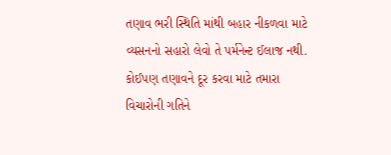તણાવ ભરી સ્થિતિ માંથી બહાર નીકળવા માટે વ્યસનનો સહારો લેવો તે પર્મનેન્ટ ઈલાજ નથી. કોઈપણ તણાવને દૂર કરવા માટે તમારા વિચારોની ગતિને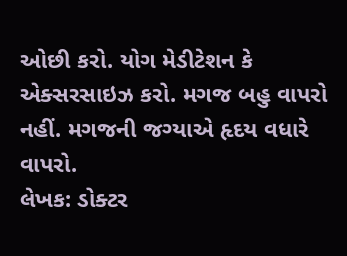ઓછી કરો. યોગ મેડીટેશન કે એક્સરસાઇઝ કરો. મગજ બહુ વાપરો નહીં. મગજની જગ્યાએ હૃદય વધારે વાપરો.
લેખક: ડોક્ટર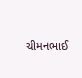ચીમનભાઈ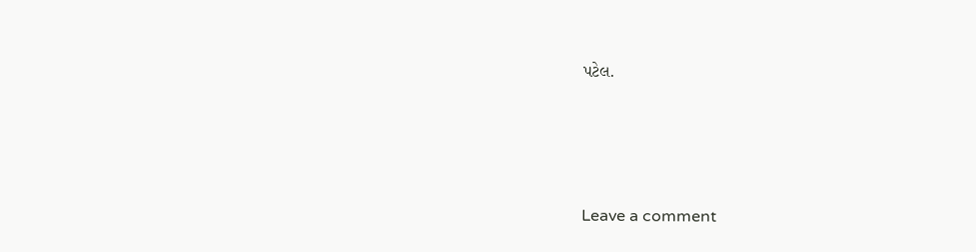પટેલ.




Leave a comment